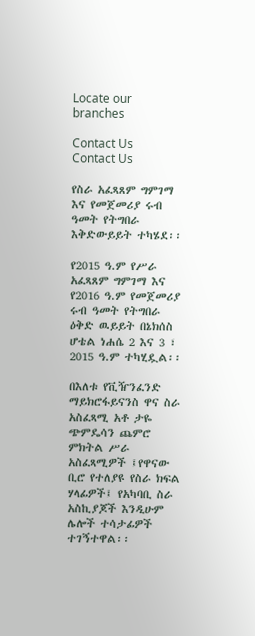Locate our branches

Contact Us
Contact Us

የስራ አፈጻጸም ግምገማ እና የመጀመሪያ ሩብ ዓመት የትግበራ እቅድውይይት ተካሄደ፡፡

የ2015 ዓ.ም የሥራ አፈጻጸም ግምገማ እና የ2016 ዓ.ም የመጀመሪያ ሩብ ዓመት የትግበራ ዕቅድ ዉይይት በኔክሰስ ሆቴል ነሐሴ 2 እና 3 ፣ 2015 ዓ.ም ተካሂዷል፡፡

በእለቱ የቪዥንፈንድ ማይክሮፋይናንስ ዋና ስራ አስፈጻሚ አቶ ታዬ ጭምዴሳን ጨምሮ ምክትል ሥራ አስፈጻሚዎች ፤የዋናው ቢሮ የተለያዩ የስራ ክፍል ሃላፊዎች፤ የአካባቢ ስራ አስኪያጆች እንዲሁም ሌሎች ተሳታፊዎች ተገኝተዋል፡፡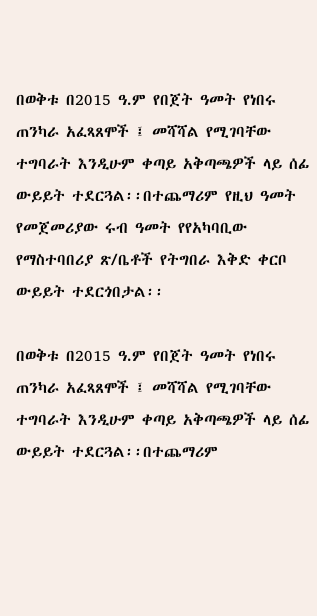በወቅቱ በ2015 ዓ.ም የበጀት ዓመት የነበሩ ጠንካራ አፈጻጸሞች ፤ መሻሻል የሚገባቸው ተግባራት እንዲሁም ቀጣይ አቅጣጫዎች ላይ ሰፊ ውይይት ተደርጓል፡፡በተጨማሪም የዚህ ዓመት የመጀመሪያው ሩብ ዓመት የየአካባቢው የማስተባበሪያ ጽ/ቤቶች የትግበራ እቅድ ቀርቦ ውይይት ተደርጎበታል፡፡

በወቅቱ በ2015 ዓ.ም የበጀት ዓመት የነበሩ ጠንካራ አፈጻጸሞች ፤ መሻሻል የሚገባቸው ተግባራት እንዲሁም ቀጣይ አቅጣጫዎች ላይ ሰፊ ውይይት ተደርጓል፡፡በተጨማሪም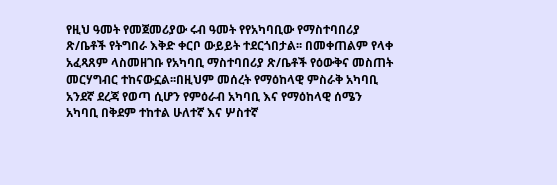የዚህ ዓመት የመጀመሪያው ሩብ ዓመት የየአካባቢው የማስተባበሪያ ጽ/ቤቶች የትግበራ እቅድ ቀርቦ ውይይት ተደርጎበታል፡፡ በመቀጠልም የላቀ አፈጻጸም ላስመዘገቡ የአካባቢ ማስተባበሪያ ጽ/ቤቶች የዕውቅና መስጠት መርሃግብር ተከናውኗል፡፡በዚህም መሰረት የማዕከላዊ ምስራቅ አካባቢ አንደኛ ደረጃ የወጣ ሲሆን የምዕራብ አካባቢ እና የማዕከላዊ ሰሜን አካባቢ በቅደም ተከተል ሁለተኛ እና ሦስተኛ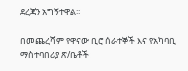ደረጃን አግኝተዋል፡፡

በመጨረሻም የዋናው ቢሮ ሰራተኞች እና የአካባቢ ማስተባበሪያ ጽ/ቤቶች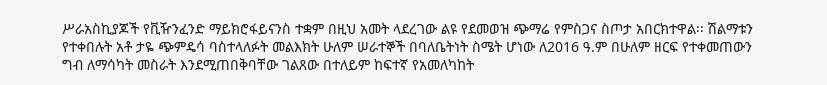ሥራአስኪያጆች የቪዥንፈንድ ማይክሮፋይናንስ ተቋም በዚህ አመት ላደረገው ልዩ የደመወዝ ጭማሬ የምስጋና ስጦታ አበርክተዋል፡፡ ሽልማቱን የተቀበሉት አቶ ታዬ ጭምዴሳ ባስተላለፉት መልእክት ሁለም ሠራተኞች በባለቤትነት ስሜት ሆነው ለ2016 ዓ.ም በሁለም ዘርፍ የተቀመጠውን ግብ ለማሳካት መስራት እንደሚጠበቅባቸው ገልጸው በተለይም ከፍተኛ የአመለካከት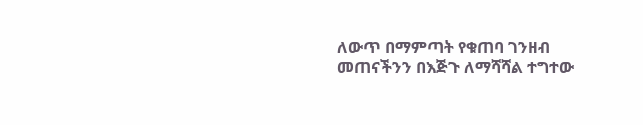ለውጥ በማምጣት የቁጠባ ገንዘብ መጠናችንን በእጅጉ ለማሻሻል ተግተው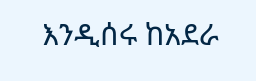እንዲሰሩ ከአደራ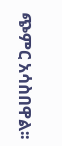ጭምር አሳስበዋል፡፡